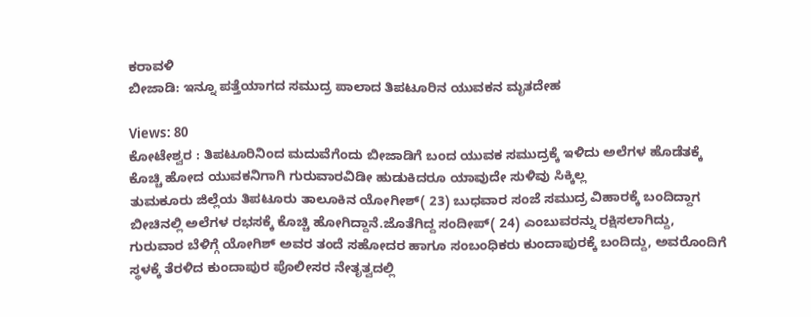ಕರಾವಳಿ
ಬೀಜಾಡಿ: ಇನ್ನೂ ಪತ್ತೆಯಾಗದ ಸಮುದ್ರ ಪಾಲಾದ ತಿಪಟೂರಿನ ಯುವಕನ ಮೃತದೇಹ

Views: 80
ಕೋಟೇಶ್ವರ : ತಿಪಟೂರಿನಿಂದ ಮದುವೆಗೆಂದು ಬೀಜಾಡಿಗೆ ಬಂದ ಯುವಕ ಸಮುದ್ರಕ್ಕೆ ಇಳಿದು ಅಲೆಗಳ ಹೊಡೆತಕ್ಕೆ ಕೊಚ್ಚಿ ಹೋದ ಯುವಕನಿಗಾಗಿ ಗುರುವಾರವಿಡೀ ಹುಡುಕಿದರೂ ಯಾವುದೇ ಸುಳಿವು ಸಿಕ್ಕಿಲ್ಲ
ತುಮಕೂರು ಜಿಲ್ಲೆಯ ತಿಪಟೂರು ತಾಲೂಕಿನ ಯೋಗೀಶ್( 23) ಬುಧವಾರ ಸಂಜೆ ಸಮುದ್ರ ವಿಹಾರಕ್ಕೆ ಬಂದಿದ್ದಾಗ ಬೀಚಿನಲ್ಲಿ ಅಲೆಗಳ ರಭಸಕ್ಕೆ ಕೊಚ್ಚಿ ಹೋಗಿದ್ದಾನೆ.ಜೊತೆಗಿದ್ದ ಸಂದೀಪ್( 24) ಎಂಬುವರನ್ನು ರಕ್ಷಿಸಲಾಗಿದ್ದು,
ಗುರುವಾರ ಬೆಳಿಗ್ಗೆ ಯೋಗಿಶ್ ಅವರ ತಂದೆ ಸಹೋದರ ಹಾಗೂ ಸಂಬಂಧಿಕರು ಕುಂದಾಪುರಕ್ಕೆ ಬಂದಿದ್ದು, ಅವರೊಂದಿಗೆ ಸ್ಥಳಕ್ಕೆ ತೆರಳಿದ ಕುಂದಾಪುರ ಪೊಲೀಸರ ನೇತೃತ್ವದಲ್ಲಿ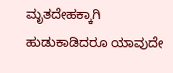ಮೃತದೇಹಕ್ಕಾಗಿ ಹುಡುಕಾಡಿದರೂ ಯಾವುದೇ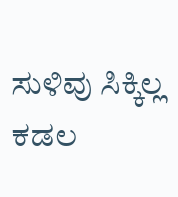ಸುಳಿವು ಸಿಕ್ಕಿಲ್ಲ ಕಡಲ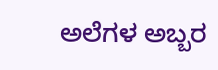ಅಲೆಗಳ ಅಬ್ಬರ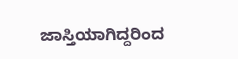ಜಾಸ್ತಿಯಾಗಿದ್ದರಿಂದ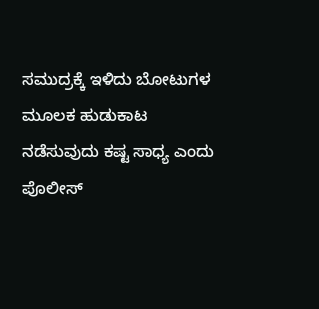ಸಮುದ್ರಕ್ಕೆ ಇಳಿದು ಬೋಟುಗಳ ಮೂಲಕ ಹುಡುಕಾಟ ನಡೆಸುವುದು ಕಷ್ಟ ಸಾಧ್ಯ ಎಂದು ಪೊಲೀಸ್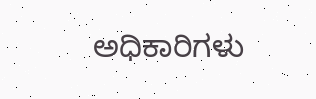ಅಧಿಕಾರಿಗಳು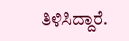ತಿಳಿಸಿದ್ದಾರೆ.